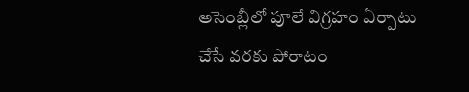అసెంబ్లీలో పూలే విగ్రహం ఏర్పాటు చేసే వరకు పోరాటం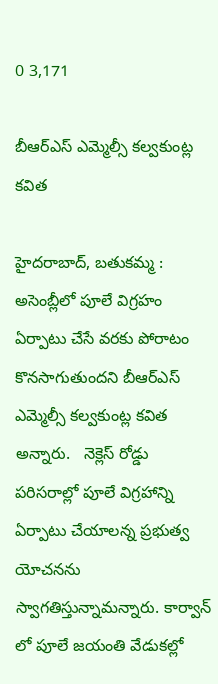0 3,171

బీఆర్ఎస్ ఎమ్మెల్సీ కల్వకుంట్ల కవిత

హైదరాబాద్, బతుకమ్మ : అసెంబ్లీలో పూలే విగ్రహం ఏర్పాటు చేసే వరకు పోరాటం కొనసాగుతుందని బీఆర్ఎస్ ఎమ్మెల్సీ కల్వకుంట్ల కవిత అన్నారు.   నెక్లెస్ రోడ్డు పరిసరాల్లో పూలే విగ్రహాన్ని ఏర్పాటు చేయాలన్న ప్రభుత్వ యోచనను స్వాగతిస్తున్నామన్నారు. కార్వాన్ లో పూలే జయంతి వేడుకల్లో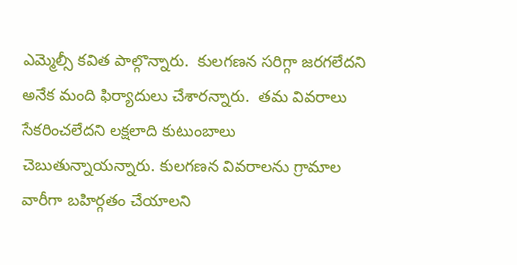ఎమ్మెల్సీ కవిత పాల్గొన్నారు.  కులగణన సరిగ్గా జరగలేదని అనేక మంది ఫిర్యాదులు చేశారన్నారు.  తమ వివరాలు సేకరించలేదని లక్షలాది కుటుంబాలు చెబుతున్నాయన్నారు. కులగణన వివరాలను గ్రామాల వారీగా బహిర్గతం చేయాలని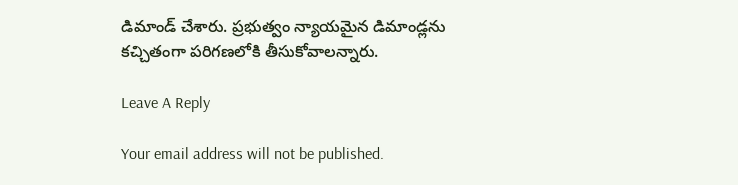డిమాండ్ చేశారు. ప్రభుత్వం న్యాయమైన డిమాండ్లను కచ్చితంగా పరిగణలోకి తీసుకోవాలన్నారు.

Leave A Reply

Your email address will not be published.